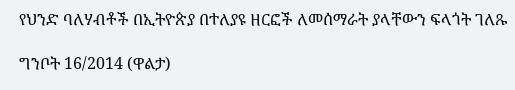የህንድ ባለሃብቶች በኢትዮጵያ በተለያዩ ዘርፎች ለመሰማራት ያላቸውን ፍላጎት ገለጹ

ግንቦት 16/2014 (ዋልታ)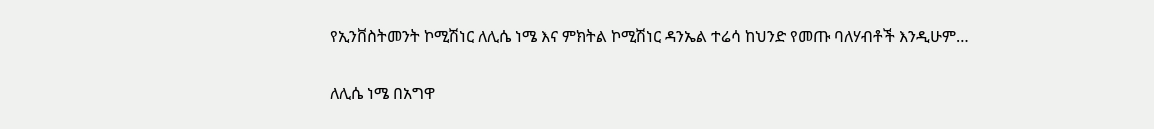የኢንቨስትመንት ኮሚሽነር ለሊሴ ነሜ እና ምክትል ኮሚሽነር ዳንኤል ተሬሳ ከህንድ የመጡ ባለሃብቶች እንዲሁም…

ለሊሴ ነሜ በአግዋ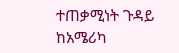ተጠቃሚነት ጉዳይ ከአሜሪካ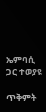ኤምባሲ ጋር ተወያዩ

ጥቅምት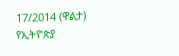17/2014 (ዋልታ) የኢትዮጵያ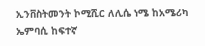ኢንቨስትመንት ኮሚሺር ለሊሴ ነሜ ከአሜሪካ ኤምባሲ ከፍተኛ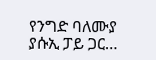የንግድ ባለሙያ ያሱኢ ፓይ ጋር…